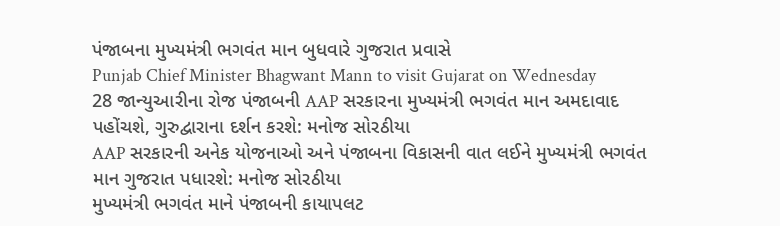પંજાબના મુખ્યમંત્રી ભગવંત માન બુધવારે ગુજરાત પ્રવાસે
Punjab Chief Minister Bhagwant Mann to visit Gujarat on Wednesday
28 જાન્યુઆરીના રોજ પંજાબની AAP સરકારના મુખ્યમંત્રી ભગવંત માન અમદાવાદ પહોંચશે, ગુરુદ્વારાના દર્શન કરશે: મનોજ સોરઠીયા
AAP સરકારની અનેક યોજનાઓ અને પંજાબના વિકાસની વાત લઈને મુખ્યમંત્રી ભગવંત માન ગુજરાત પધારશે: મનોજ સોરઠીયા
મુખ્યમંત્રી ભગવંત માને પંજાબની કાયાપલટ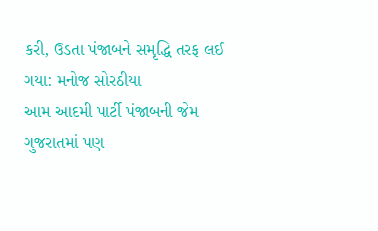કરી, ઉડતા પંજાબને સમૃદ્ધિ તરફ લઈ ગયા: મનોજ સોરઠીયા
આમ આદમી પાર્ટી પંજાબની જેમ ગુજરાતમાં પણ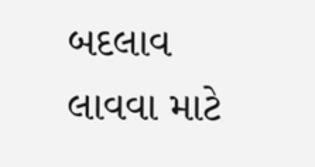બદલાવ લાવવા માટે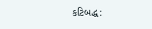કટિબદ્ધ: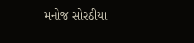મનોજ સોરઠીયા